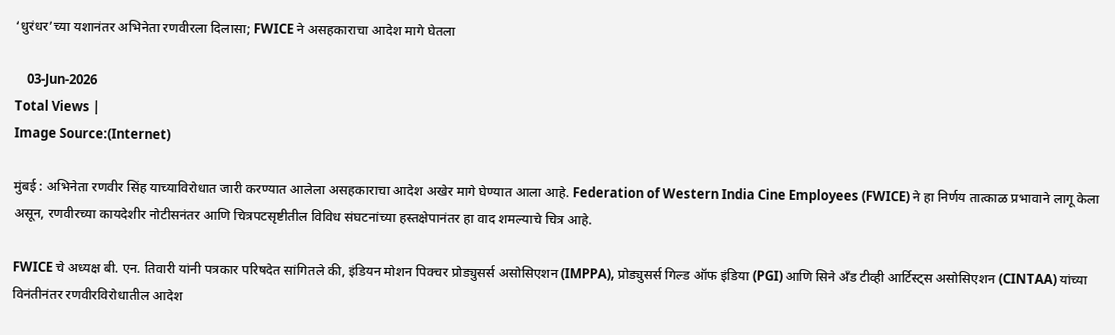‘धुरंधर’च्या यशानंतर अभिनेता रणवीरला दिलासा; FWICE ने असहकाराचा आदेश मागे घेतला

    03-Jun-2026
Total Views |
Image Source:(Internet)

मुंबई : अभिनेता रणवीर सिंह याच्याविरोधात जारी करण्यात आलेला असहकाराचा आदेश अखेर मागे घेण्यात आला आहे. Federation of Western India Cine Employees (FWICE) ने हा निर्णय तात्काळ प्रभावाने लागू केला असून, रणवीरच्या कायदेशीर नोटीसनंतर आणि चित्रपटसृष्टीतील विविध संघटनांच्या हस्तक्षेपानंतर हा वाद शमल्याचे चित्र आहे.

FWICE चे अध्यक्ष बी. एन. तिवारी यांनी पत्रकार परिषदेत सांगितले की, इंडियन मोशन पिक्चर प्रोड्युसर्स असोसिएशन (IMPPA), प्रोड्युसर्स गिल्ड ऑफ इंडिया (PGI) आणि सिने अँड टीव्ही आर्टिस्ट्स असोसिएशन (CINTAA) यांच्या विनंतीनंतर रणवीरविरोधातील आदेश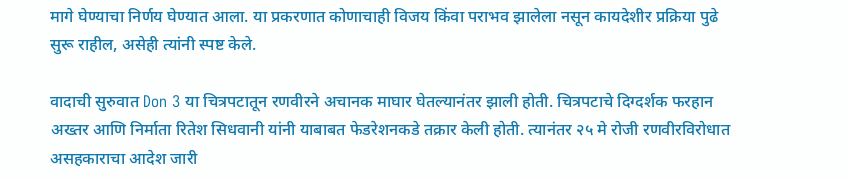मागे घेण्याचा निर्णय घेण्यात आला. या प्रकरणात कोणाचाही विजय किंवा पराभव झालेला नसून कायदेशीर प्रक्रिया पुढे सुरू राहील, असेही त्यांनी स्पष्ट केले.

वादाची सुरुवात Don 3 या चित्रपटातून रणवीरने अचानक माघार घेतल्यानंतर झाली होती. चित्रपटाचे दिग्दर्शक फरहान अख्तर आणि निर्माता रितेश सिधवानी यांनी याबाबत फेडरेशनकडे तक्रार केली होती. त्यानंतर २५ मे रोजी रणवीरविरोधात असहकाराचा आदेश जारी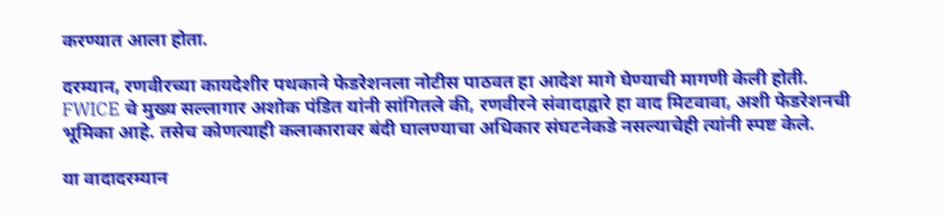करण्यात आला होता.

दरम्यान, रणवीरच्या कायदेशीर पथकाने फेडरेशनला नोटीस पाठवत हा आदेश मागे घेण्याची मागणी केली होती. FWICE चे मुख्य सल्लागार अशोक पंडित यांनी सांगितले की, रणवीरने संवादाद्वारे हा वाद मिटवावा, अशी फेडरेशनची भूमिका आहे. तसेच कोणत्याही कलाकारावर बंदी घालण्याचा अधिकार संघटनेकडे नसल्याचेही त्यांनी स्पष्ट केले.

या वादादरम्यान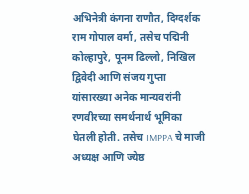अभिनेत्री कंगना राणौत, दिग्दर्शक राम गोपाल वर्मा, तसेच पद्मिनी कोल्हापुरे, पूनम ढिल्लो, निखिल द्विवेदी आणि संजय गुप्ता यांसारख्या अनेक मान्यवरांनी रणवीरच्या समर्थनार्थ भूमिका घेतली होती. तसेच IMPPA चे माजी अध्यक्ष आणि ज्येष्ठ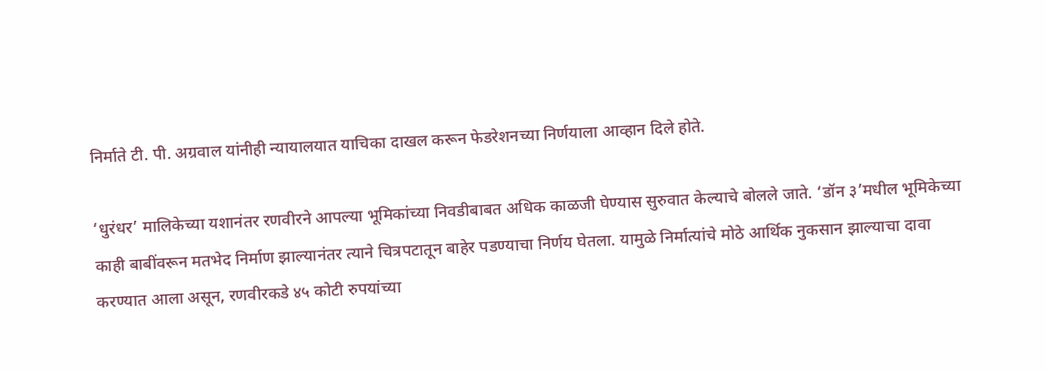निर्माते टी. पी. अग्रवाल यांनीही न्यायालयात याचिका दाखल करून फेडरेशनच्या निर्णयाला आव्हान दिले होते.

‘धुरंधर’ मालिकेच्या यशानंतर रणवीरने आपल्या भूमिकांच्या निवडीबाबत अधिक काळजी घेण्यास सुरुवात केल्याचे बोलले जाते. ‘डॉन ३’मधील भूमिकेच्या काही बाबींवरून मतभेद निर्माण झाल्यानंतर त्याने चित्रपटातून बाहेर पडण्याचा निर्णय घेतला. यामुळे निर्मात्यांचे मोठे आर्थिक नुकसान झाल्याचा दावा करण्यात आला असून, रणवीरकडे ४५ कोटी रुपयांच्या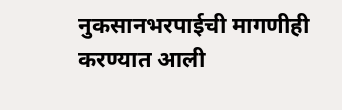नुकसानभरपाईची मागणीही करण्यात आली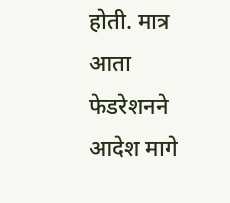होती. मात्र आता फेडरेशनने आदेश मागे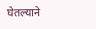घेतल्याने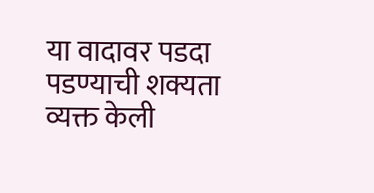या वादावर पडदा पडण्याची शक्यता व्यक्त केली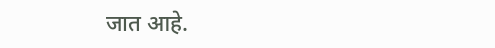जात आहे.